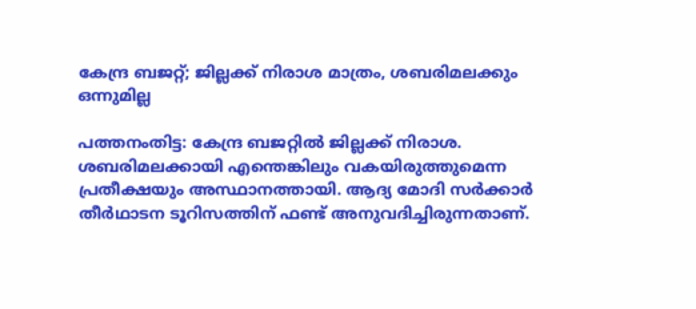കേന്ദ്ര ബജറ്റ്; ജില്ലക്ക് നിരാശ മാത്രം, ശബരിമലക്കും ഒന്നുമില്ല

പത്തനംതിട്ട: കേന്ദ്ര ബജറ്റിൽ ജില്ലക്ക് നിരാശ. ശബരിമലക്കായി എന്തെങ്കിലും വകയിരുത്തുമെന്ന പ്രതീക്ഷയും അസ്ഥാനത്തായി. ആദ്യ മോദി സർക്കാർ തീർഥാടന ടൂറിസത്തിന് ഫണ്ട് അനുവദിച്ചിരുന്നതാണ്.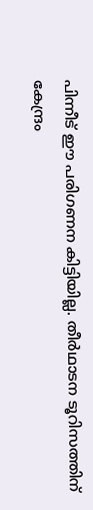പിന്നീട് ഈ പരിഗണന കിട്ടിയില്ല. തീർഥാടന ടൂറിസത്തിന് കേന്ദ്രം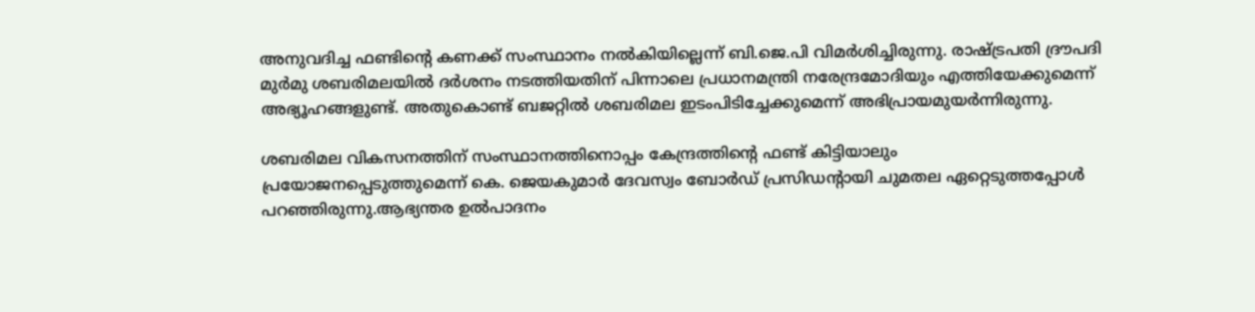അനുവദിച്ച ഫണ്ടിന്റെ കണക്ക് സംസ്ഥാനം നൽകിയില്ലെന്ന് ബി.ജെ.പി വിമർശിച്ചിരുന്നു. രാഷ്ട്രപതി ദ്രൗപദി മുർമു ശബരിമലയിൽ ദർശനം നടത്തിയതിന് പിന്നാലെ പ്രധാനമന്ത്രി നരേന്ദ്രമോദിയും എത്തിയേക്കുമെന്ന് അഭ്യൂഹങ്ങളുണ്ട്. അതുകൊണ്ട് ബജറ്റിൽ ശബരിമല ഇടംപിടിച്ചേക്കുമെന്ന് അഭിപ്രായമുയർന്നിരുന്നു.

ശബരിമല വികസനത്തിന് സംസ്ഥാനത്തിനൊപ്പം കേന്ദ്രത്തിന്റെ ഫണ്ട് കിട്ടിയാലും പ്രയോജനപ്പെടുത്തുമെന്ന് കെ. ജെയകുമാർ ദേവസ്വം ബോർഡ് പ്രസിഡന്റായി ചുമതല ഏറ്റെടുത്തപ്പോൾ പറഞ്ഞിരുന്നു.ആഭ്യന്തര ഉൽപാദനം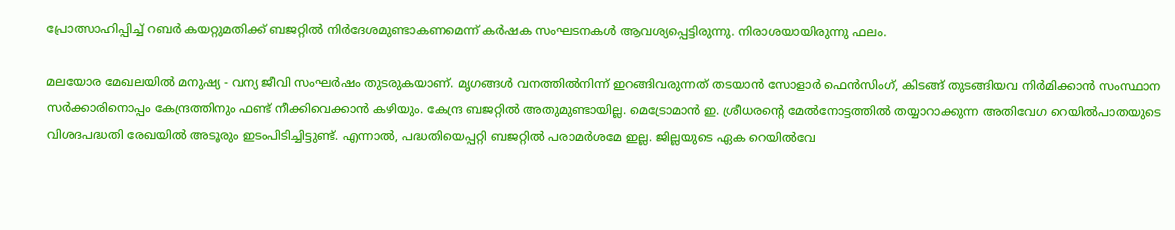പ്രോത്സാഹിപ്പിച്ച് റബർ കയറ്റുമതിക്ക് ബജറ്റിൽ നിർദേശമുണ്ടാകണമെന്ന് കർഷക സംഘടനകൾ ആവശ്യപ്പെട്ടിരുന്നു. നിരാശയായിരുന്നു ഫലം.

മലയോര മേഖലയിൽ മനുഷ്യ - വന്യ ജീവി സംഘർഷം തുടരുകയാണ്. മൃഗങ്ങൾ വനത്തിൽനിന്ന് ഇറങ്ങിവരുന്നത് തടയാൻ സോളാർ ഫെൻസിംഗ്, കിടങ്ങ് തുടങ്ങിയവ നിർമിക്കാൻ സംസ്ഥാന സർക്കാരിനൊപ്പം കേന്ദ്രത്തിനും ഫണ്ട് നീക്കിവെക്കാൻ കഴിയും. കേന്ദ്ര ബജറ്റിൽ അതുമുണ്ടായില്ല. മെട്രോമാൻ ഇ. ശ്രീധരന്‍റെ മേൽനോട്ടത്തിൽ തയ്യാറാക്കുന്ന അതിവേഗ റെയിൽപാതയുടെ വിശദപദ്ധതി രേഖയിൽ അടൂരും ഇടംപിടിച്ചിട്ടുണ്ട്. എന്നാൽ, പദ്ധതിയെപ്പറ്റി ബജറ്റിൽ പരാമർശമേ ഇല്ല. ജില്ലയുടെ ഏക റെയിൽവേ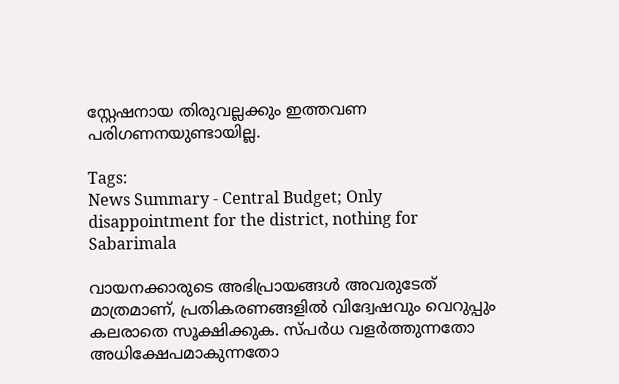സ്റ്റേഷനായ തിരുവല്ലക്കും ഇത്തവണ പരിഗണനയുണ്ടായില്ല.

Tags:
News Summary - Central Budget; Only disappointment for the district, nothing for Sabarimala

വായനക്കാരുടെ അഭിപ്രായങ്ങള്‍ അവരുടേത് മാത്രമാണ്, പ്രതികരണങ്ങളിൽ വിദ്വേഷവും വെറുപ്പും കലരാതെ സൂക്ഷിക്കുക. സ്പർധ വളർത്തുന്നതോ അധിക്ഷേപമാകുന്നതോ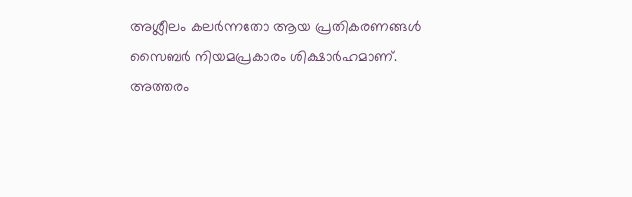അശ്ലീലം കലർന്നതോ ആയ പ്രതികരണങ്ങൾ സൈബർ നിയമപ്രകാരം ശിക്ഷാർഹമാണ്. അത്തരം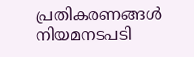പ്രതികരണങ്ങൾ നിയമനടപടി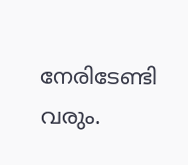നേരിടേണ്ടി വരും.